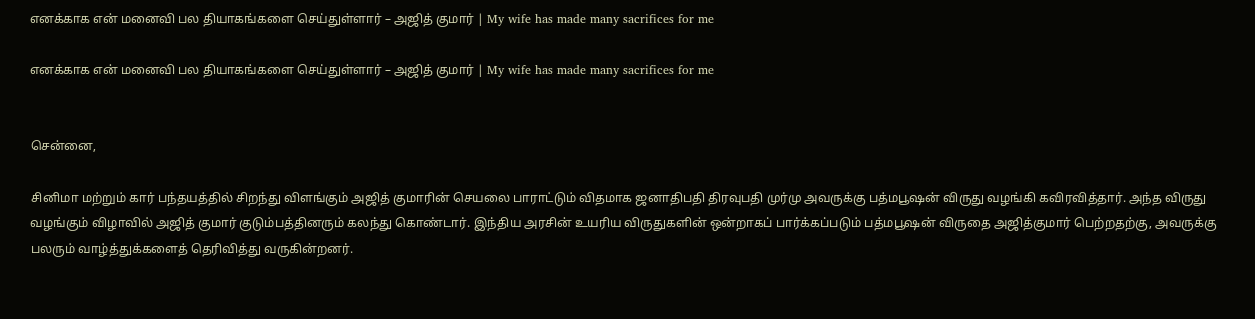எனக்காக என் மனைவி பல தியாகங்களை செய்துள்ளார் – அஜித் குமார் | My wife has made many sacrifices for me

எனக்காக என் மனைவி பல தியாகங்களை செய்துள்ளார் – அஜித் குமார் | My wife has made many sacrifices for me


சென்னை,

சினிமா மற்றும் கார் பந்தயத்தில் சிறந்து விளங்கும் அஜித் குமாரின் செயலை பாராட்டும் விதமாக ஜனாதிபதி திரவுபதி முர்மு அவருக்கு பத்மபூஷன் விருது வழங்கி கவிரவித்தார். அந்த விருது வழங்கும் விழாவில் அஜித் குமார் குடும்பத்தினரும் கலந்து கொண்டார். இந்திய அரசின் உயரிய விருதுகளின் ஒன்றாகப் பார்க்கப்படும் பத்மபூஷன் விருதை அஜித்குமார் பெற்றதற்கு, அவருக்கு பலரும் வாழ்த்துக்களைத் தெரிவித்து வருகின்றனர்.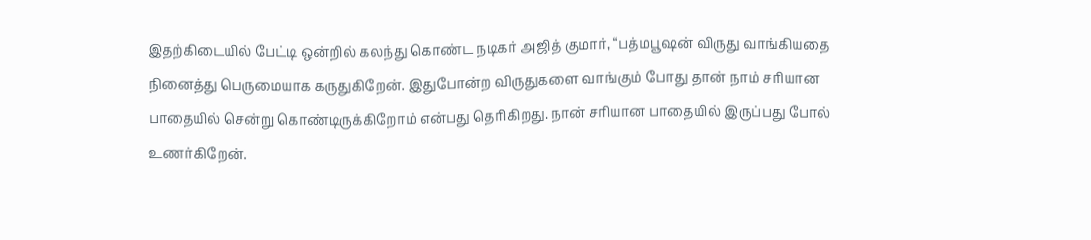இதற்கிடையில் பேட்டி ஒன்றில் கலந்து கொண்ட நடிகர் அஜித் குமார், “பத்மபூஷன் விருது வாங்கியதை நினைத்து பெருமையாக கருதுகிறேன். இதுபோன்ற விருதுகளை வாங்கும் போது தான் நாம் சரியான பாதையில் சென்று கொண்டிருக்கிறோம் என்பது தெரிகிறது. நான் சரியான பாதையில் இருப்பது போல் உணர்கிறேன்.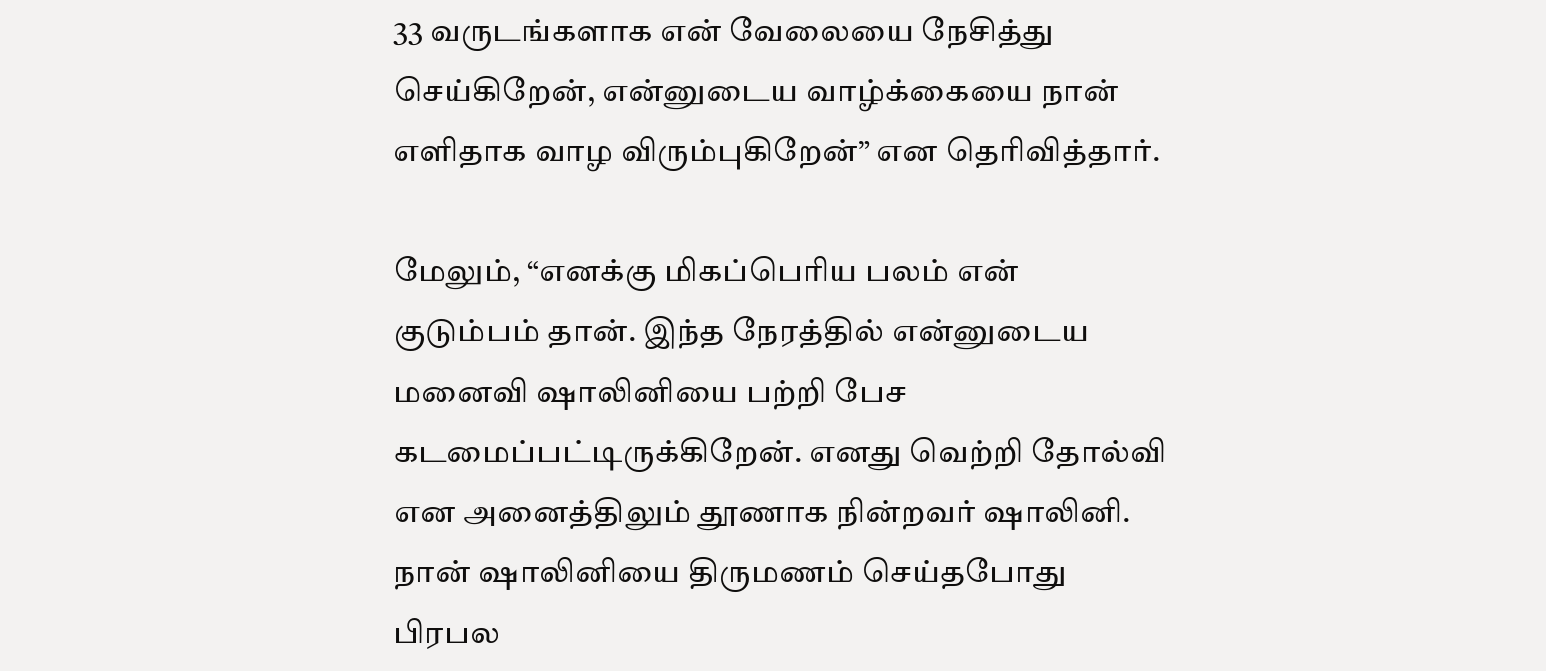33 வருடங்களாக என் வேலையை நேசித்து செய்கிறேன், என்னுடைய வாழ்க்கையை நான் எளிதாக வாழ விரும்புகிறேன்” என தெரிவித்தார்.

மேலும், “எனக்கு மிகப்பெரிய பலம் என் குடும்பம் தான். இந்த நேரத்தில் என்னுடைய மனைவி ஷாலினியை பற்றி பேச கடமைப்பட்டிருக்கிறேன். எனது வெற்றி தோல்வி என அனைத்திலும் தூணாக நின்றவர் ஷாலினி. நான் ஷாலினியை திருமணம் செய்தபோது பிரபல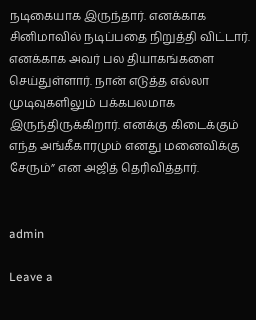நடிகையாக இருந்தார். எனக்காக சினிமாவில் நடிப்பதை நிறுத்தி விட்டார். எனக்காக அவர் பல தியாகங்களை செய்துள்ளார். நான் எடுத்த எல்லா முடிவுகளிலும் பக்கபலமாக இருந்திருக்கிறார். எனக்கு கிடைக்கும் எந்த அங்கீகாரமும் எனது மனைவிக்கு சேரும்” என அஜித் தெரிவித்தார்.


admin

Leave a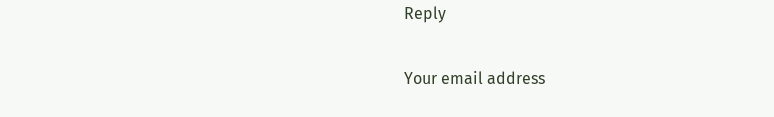Reply

Your email address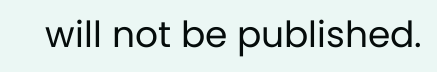will not be published.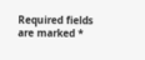Required fields are marked *